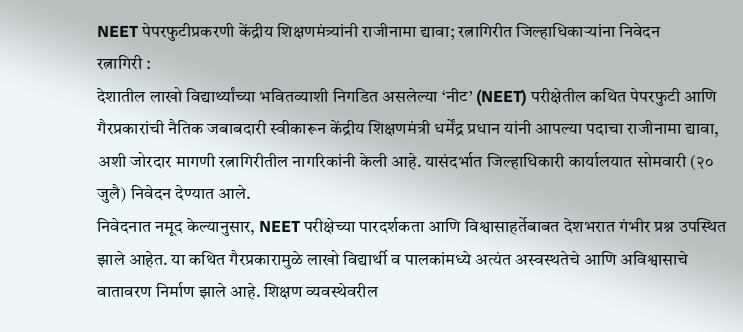NEET पेपरफुटीप्रकरणी केंद्रीय शिक्षणमंत्र्यांनी राजीनामा द्यावा; रत्नागिरीत जिल्हाधिकाऱ्यांना निवेदन
रत्नागिरी :
देशातील लाखो विद्यार्थ्यांच्या भवितव्याशी निगडित असलेल्या ‘नीट’ (NEET) परीक्षेतील कथित पेपरफुटी आणि गैरप्रकारांची नैतिक जबाबदारी स्वीकारून केंद्रीय शिक्षणमंत्री धर्मेंद्र प्रधान यांनी आपल्या पदाचा राजीनामा द्यावा, अशी जोरदार मागणी रत्नागिरीतील नागरिकांनी केली आहे. यासंदर्भात जिल्हाधिकारी कार्यालयात सोमवारी (२० जुलै) निवेदन देण्यात आले.
निवेदनात नमूद केल्यानुसार, NEET परीक्षेच्या पारदर्शकता आणि विश्वासाहर्तेबाबत देशभरात गंभीर प्रश्न उपस्थित झाले आहेत. या कथित गैरप्रकारामुळे लाखो विद्यार्थी व पालकांमध्ये अत्यंत अस्वस्थतेचे आणि अविश्वासाचे वातावरण निर्माण झाले आहे. शिक्षण व्यवस्थेवरील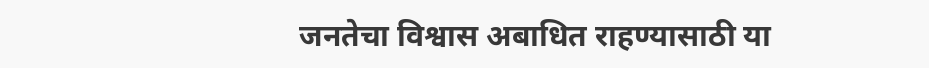जनतेचा विश्वास अबाधित राहण्यासाठी या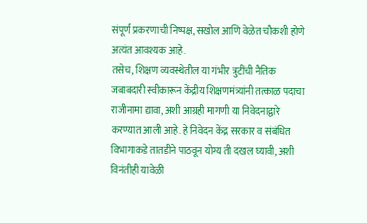संपूर्ण प्रकरणाची निष्पक्ष, सखोल आणि वेळेत चौकशी होणे अत्यंत आवश्यक आहे.
तसेच, शिक्षण व्यवस्थेतील या गंभीर त्रुटींची नैतिक जबाबदारी स्वीकारून केंद्रीय शिक्षणमंत्र्यांनी तत्काळ पदाचा राजीनामा द्यावा, अशी आग्रही मागणी या निवेदनाद्वारे करण्यात आली आहे. हे निवेदन केंद्र सरकार व संबंधित विभागाकडे तातडीने पाठवून योग्य ती दखल घ्यावी, अशी विनंतीही यावेळी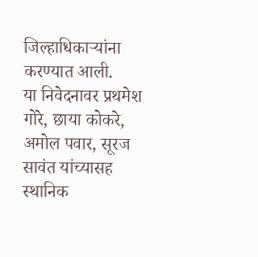जिल्हाधिकाऱ्यांना करण्यात आली.
या निवेदनावर प्रथमेश गोरे, छाया कोकरे, अमोल पवार, सूरज सावंत यांच्यासह स्थानिक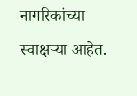नागरिकांच्या स्वाक्षऱ्या आहेत.